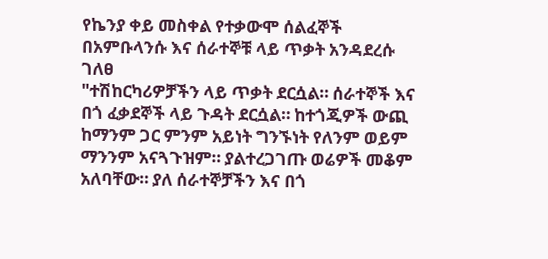የኬንያ ቀይ መስቀል የተቃውሞ ሰልፈኞች በአምቡላንሱ እና ሰራተኞቹ ላይ ጥቃት አንዳደረሱ ገለፀ
"ተሽከርካሪዎቻችን ላይ ጥቃት ደርሷል። ሰራተኞች እና በጎ ፈቃደኞች ላይ ጉዳት ደርሷል። ከተጎጂዎች ውጪ ከማንም ጋር ምንም አይነት ግንኙነት የለንም ወይም ማንንም አናጓጉዝም። ያልተረጋገጡ ወሬዎች መቆም አለባቸው። ያለ ሰራተኞቻችን እና በጎ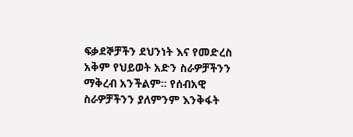ፍቃደኞቻችን ደህንነት እና የመድረስ አቅም የህይወት አድን ስራዎቻችንን ማቅረብ አንችልም። የሰብአዊ ስራዎቻችንን ያለምንም እንቅፋት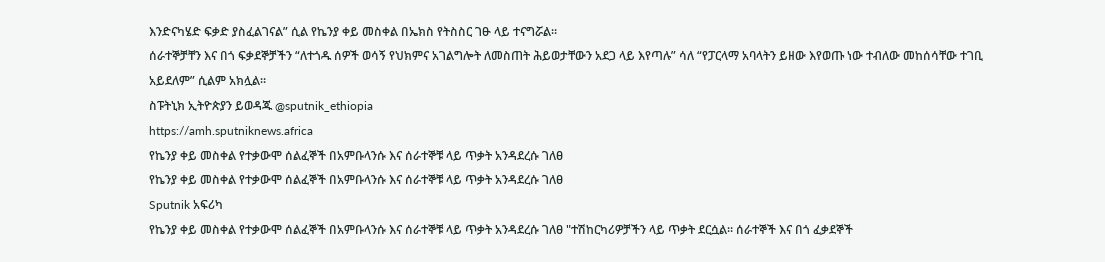እንድናካሄድ ፍቃድ ያስፈልገናል” ሲል የኬንያ ቀይ መስቀል በኤክስ የትስስር ገፁ ላይ ተናግሯል።
ሰራተኞቻቸን እና በጎ ፍቃደኞቻችን “ለተጎዱ ሰዎች ወሳኝ የህክምና አገልግሎት ለመስጠት ሕይወታቸውን አደጋ ላይ እየጣሉ” ሳለ “የፓርላማ አባላትን ይዘው እየወጡ ነው ተብለው መከሰሳቸው ተገቢ አይደለም” ሲልም አክሏል።
ስፑትኒክ ኢትዮጵያን ይወዳጁ @sputnik_ethiopia
https://amh.sputniknews.africa
የኬንያ ቀይ መስቀል የተቃውሞ ሰልፈኞች በአምቡላንሱ እና ሰራተኞቹ ላይ ጥቃት አንዳደረሱ ገለፀ
የኬንያ ቀይ መስቀል የተቃውሞ ሰልፈኞች በአምቡላንሱ እና ሰራተኞቹ ላይ ጥቃት አንዳደረሱ ገለፀ
Sputnik አፍሪካ
የኬንያ ቀይ መስቀል የተቃውሞ ሰልፈኞች በአምቡላንሱ እና ሰራተኞቹ ላይ ጥቃት አንዳደረሱ ገለፀ "ተሽከርካሪዎቻችን ላይ ጥቃት ደርሷል። ሰራተኞች እና በጎ ፈቃደኞች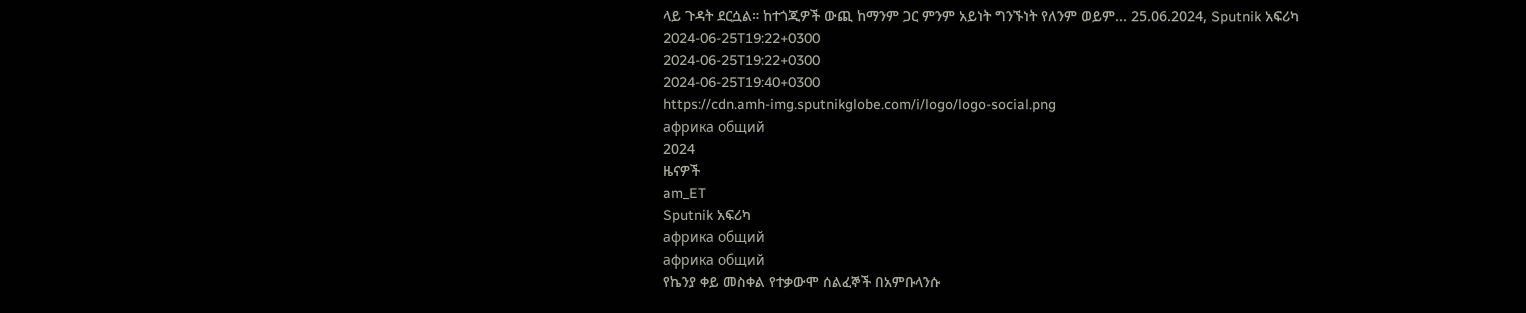ላይ ጉዳት ደርሷል። ከተጎጂዎች ውጪ ከማንም ጋር ምንም አይነት ግንኙነት የለንም ወይም... 25.06.2024, Sputnik አፍሪካ
2024-06-25T19:22+0300
2024-06-25T19:22+0300
2024-06-25T19:40+0300
https://cdn.amh-img.sputnikglobe.com/i/logo/logo-social.png
африка общий
2024
ዜናዎች
am_ET
Sputnik አፍሪካ
африка общий
африка общий
የኬንያ ቀይ መስቀል የተቃውሞ ሰልፈኞች በአምቡላንሱ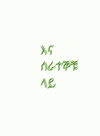እና ሰራተኞቹ ላይ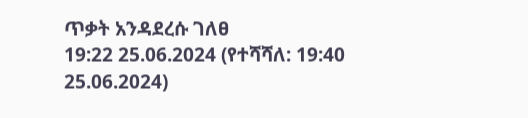ጥቃት አንዳደረሱ ገለፀ
19:22 25.06.2024 (የተሻሻለ: 19:40 25.06.2024)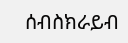ሰብስክራይብ